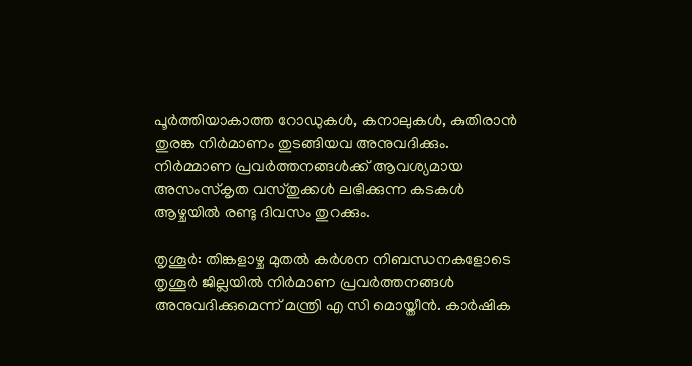പൂര്‍ത്തിയാകാത്ത റോഡുകള്‍, കനാലുകള്‍, കുതിരാന്‍ തുരങ്ക നിര്‍മാണം തുടങ്ങിയവ അനുവദിക്കും. നിര്‍മ്മാണ പ്രവര്‍ത്തനങ്ങള്‍ക്ക് ആവശ്യമായ അസംസ്‌കൃത വസ്തുക്കള്‍ ലഭിക്കുന്ന കടകള്‍ ആഴ്ചയില്‍ രണ്ടു ദിവസം തുറക്കും.

തൃശൂര്‍: തിങ്കളാഴ്ച മുതല്‍ കര്‍ശന നിബന്ധനകളോടെ തൃശൂര്‍ ജില്ലയില്‍ നിര്‍മാണ പ്രവര്‍ത്തനങ്ങള്‍ അനുവദിക്കുമെന്ന് മന്ത്രി എ സി മൊയ്തീന്‍. കാര്‍ഷിക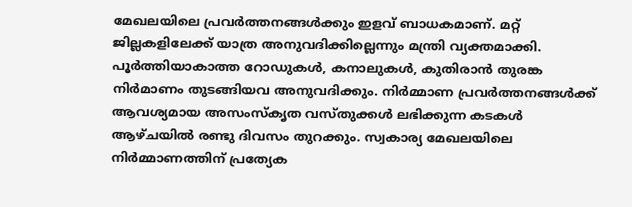മേഖലയിലെ പ്രവര്‍ത്തനങ്ങള്‍ക്കും ഇളവ് ബാധകമാണ്. മറ്റ് ജില്ലകളിലേക്ക് യാത്ര അനുവദിക്കില്ലെന്നും മന്ത്രി വ്യക്തമാക്കി. പൂര്‍ത്തിയാകാത്ത റോഡുകള്‍, കനാലുകള്‍, കുതിരാന്‍ തുരങ്ക നിര്‍മാണം തുടങ്ങിയവ അനുവദിക്കും. നിര്‍മ്മാണ പ്രവര്‍ത്തനങ്ങള്‍ക്ക് ആവശ്യമായ അസംസ്‌കൃത വസ്തുക്കള്‍ ലഭിക്കുന്ന കടകള്‍ ആഴ്ചയില്‍ രണ്ടു ദിവസം തുറക്കും. സ്വകാര്യ മേഖലയിലെ നിര്‍മ്മാണത്തിന് പ്രത്യേക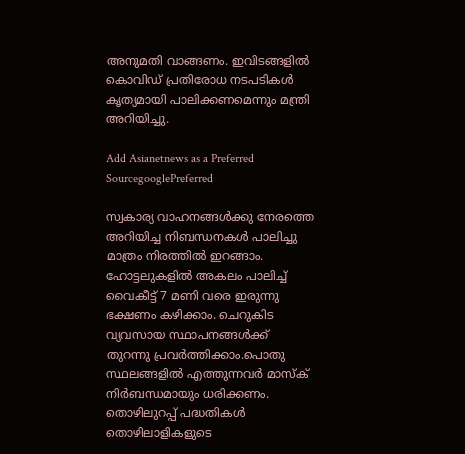അനുമതി വാങ്ങണം. ഇവിടങ്ങളില്‍ കൊവിഡ് പ്രതിരോധ നടപടികള്‍ കൃത്യമായി പാലിക്കണമെന്നും മന്ത്രി അറിയിച്ചു.

Add Asianetnews as a Preferred SourcegooglePreferred

സ്വകാര്യ വാഹനങ്ങള്‍ക്കു നേരത്തെ അറിയിച്ച നിബന്ധനകള്‍ പാലിച്ചു മാത്രം നിരത്തില്‍ ഇറങ്ങാം. ഹോട്ടലുകളില്‍ അകലം പാലിച്ച് വൈകീട്ട് 7 മണി വരെ ഇരുന്നു ഭക്ഷണം കഴിക്കാം. ചെറുകിട വ്യവസായ സ്ഥാപനങ്ങള്‍ക്ക് തുറന്നു പ്രവര്‍ത്തിക്കാം.പൊതു സ്ഥലങ്ങളില്‍ എത്തുന്നവര്‍ മാസ്‌ക് നിര്‍ബന്ധമായും ധരിക്കണം. തൊഴിലുറപ്പ് പദ്ധതികള്‍ തൊഴിലാളികളുടെ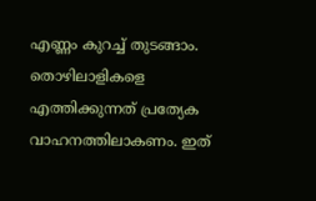എണ്ണം കുറച്ച് തുടങ്ങാം. തൊഴിലാളികളെ എത്തിക്കുന്നത് പ്രത്യേക വാഹനത്തിലാകണം. ഇത്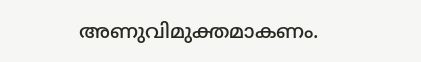അണുവിമുക്തമാകണം.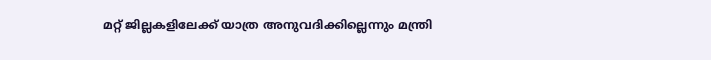മറ്റ് ജില്ലകളിലേക്ക് യാത്ര അനുവദിക്കില്ലെന്നും മന്ത്രി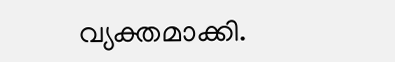വ്യക്തമാക്കി.